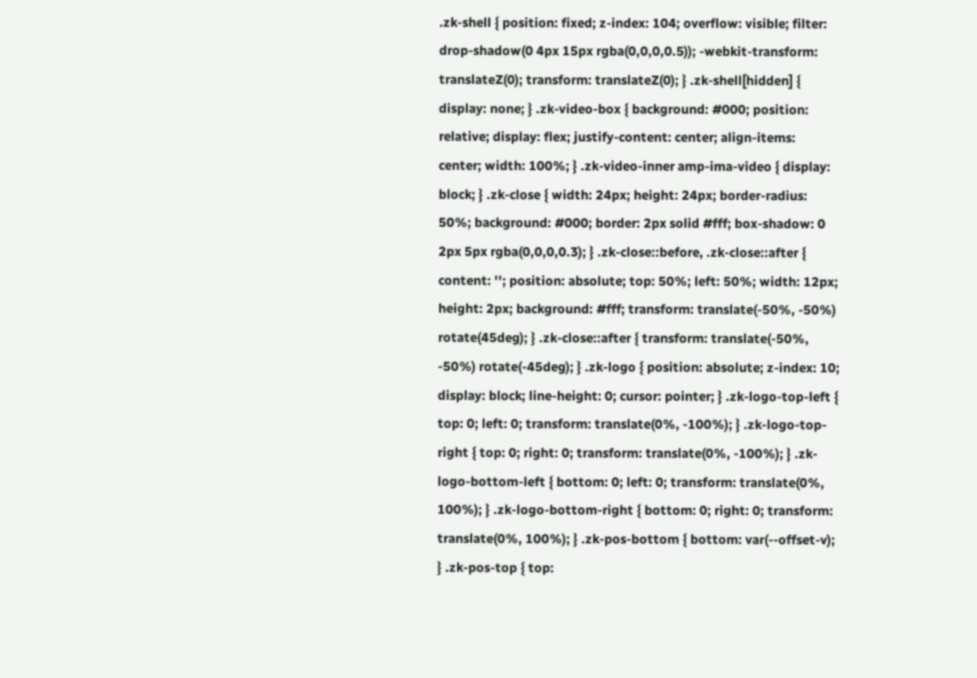.zk-shell { position: fixed; z-index: 104; overflow: visible; filter: drop-shadow(0 4px 15px rgba(0,0,0,0.5)); -webkit-transform: translateZ(0); transform: translateZ(0); } .zk-shell[hidden] { display: none; } .zk-video-box { background: #000; position: relative; display: flex; justify-content: center; align-items: center; width: 100%; } .zk-video-inner amp-ima-video { display: block; } .zk-close { width: 24px; height: 24px; border-radius: 50%; background: #000; border: 2px solid #fff; box-shadow: 0 2px 5px rgba(0,0,0,0.3); } .zk-close::before, .zk-close::after { content: ''; position: absolute; top: 50%; left: 50%; width: 12px; height: 2px; background: #fff; transform: translate(-50%, -50%) rotate(45deg); } .zk-close::after { transform: translate(-50%, -50%) rotate(-45deg); } .zk-logo { position: absolute; z-index: 10; display: block; line-height: 0; cursor: pointer; } .zk-logo-top-left { top: 0; left: 0; transform: translate(0%, -100%); } .zk-logo-top-right { top: 0; right: 0; transform: translate(0%, -100%); } .zk-logo-bottom-left { bottom: 0; left: 0; transform: translate(0%, 100%); } .zk-logo-bottom-right { bottom: 0; right: 0; transform: translate(0%, 100%); } .zk-pos-bottom { bottom: var(--offset-v); } .zk-pos-top { top: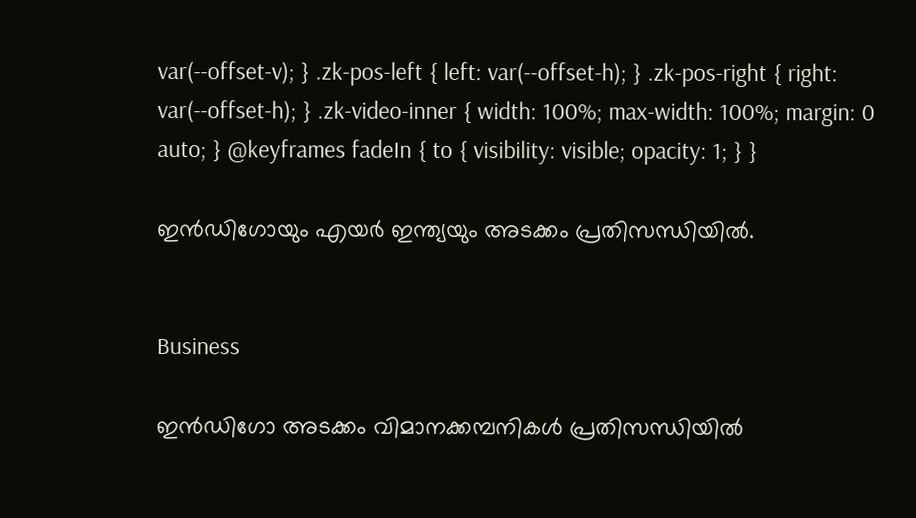var(--offset-v); } .zk-pos-left { left: var(--offset-h); } .zk-pos-right { right: var(--offset-h); } .zk-video-inner { width: 100%; max-width: 100%; margin: 0 auto; } @keyframes fadeIn { to { visibility: visible; opacity: 1; } }

ഇൻഡിഗോയും എയർ ഇന്ത്യയും അടക്കം പ്രതിസന്ധിയിൽ.


Business

ഇൻഡിഗോ അടക്കം വിമാനക്കമ്പനികൾ പ്രതിസന്ധിയിൽ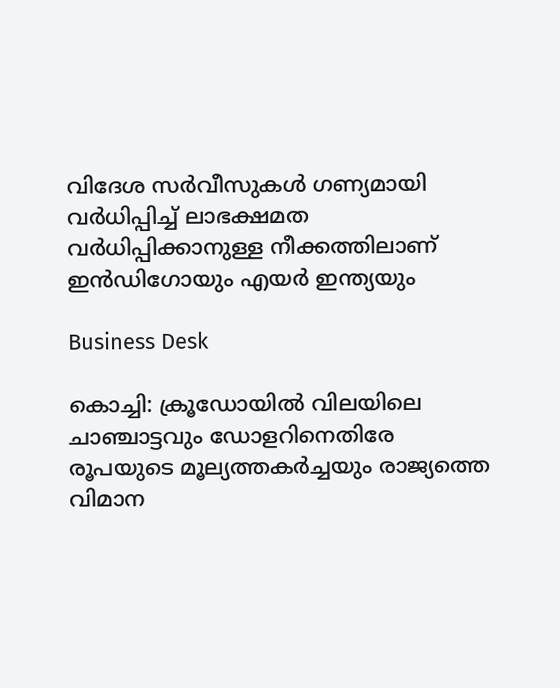വിദേശ സര്‍വീസുകള്‍ ഗണ്യമായി വർധിപ്പിച്ച് ലാഭക്ഷമത വർധിപ്പിക്കാനുള്ള നീക്കത്തിലാണ് ഇന്‍ഡിഗോയും എയര്‍ ഇന്ത്യയും

Business Desk

കൊച്ചി: ക്രൂഡോയില്‍ വിലയിലെ ചാഞ്ചാട്ടവും ഡോളറിനെതിരേ രൂപയുടെ മൂല്യത്തകര്‍ച്ചയും രാജ്യത്തെ വിമാന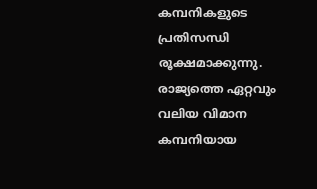കമ്പനികളുടെ പ്രതിസന്ധി രൂക്ഷമാക്കുന്നു. രാജ്യത്തെ ഏറ്റവും വലിയ വിമാന കമ്പനിയായ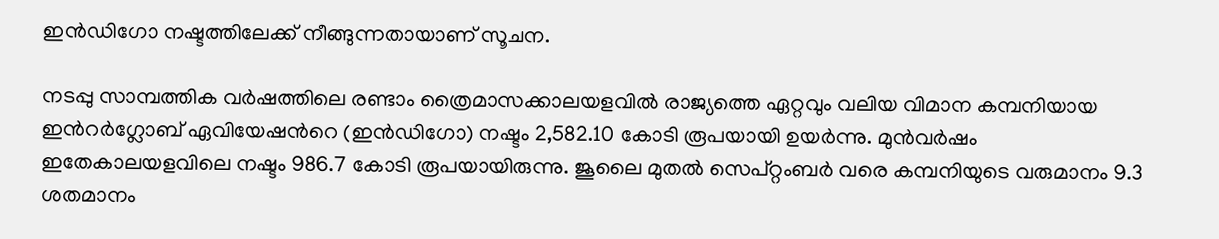ഇന്‍ഡിഗോ നഷ്ടത്തിലേക്ക് നീങ്ങുന്നതായാണ് സൂചന.

നടപ്പു സാമ്പത്തിക വര്‍ഷത്തിലെ രണ്ടാം ത്രൈമാസക്കാലയളവില്‍ രാജ്യത്തെ ഏറ്റവും വലിയ വിമാന കമ്പനിയായ ഇന്‍റര്‍ഗ്ലോബ് ഏവിയേഷന്‍റെ (ഇന്‍ഡിഗോ) നഷ്ടം 2,582.10 കോടി രൂപയായി ഉയര്‍ന്നു. മുന്‍വര്‍ഷം ഇതേകാലയളവിലെ നഷ്ടം 986.7 കോടി രൂപയായിരുന്നു. ജൂലൈ മുതല്‍ സെപ്റ്റംബര്‍ വരെ കമ്പനിയുടെ വരുമാനം 9.3 ശതമാനം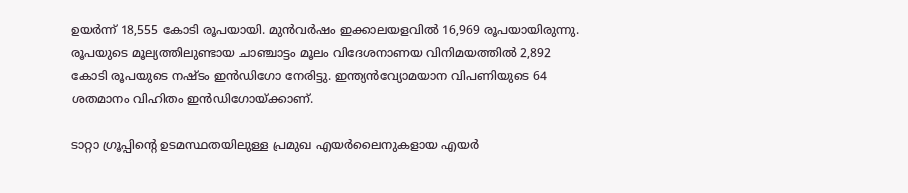ഉയര്‍ന്ന് 18,555 കോടി രൂപയായി. മുന്‍വര്‍ഷം ഇക്കാലയളവില്‍ 16,969 രൂപയായിരുന്നു. രൂപയുടെ മൂല്യത്തിലുണ്ടായ ചാഞ്ചാട്ടം മൂലം വിദേശനാണയ വിനിമയത്തില്‍ 2,892 കോടി രൂപയുടെ നഷ്ടം ഇന്‍ഡിഗോ നേരിട്ടു. ഇന്ത്യന്‍വ്യോമയാന വിപണിയുടെ 64 ശതമാനം വിഹിതം ഇന്‍ഡിഗോയ്ക്കാണ്.

ടാറ്റാ ഗ്രൂപ്പിന്‍റെ ഉടമസ്ഥതയിലുള്ള പ്രമുഖ എയര്‍ലൈനുകളായ എയര്‍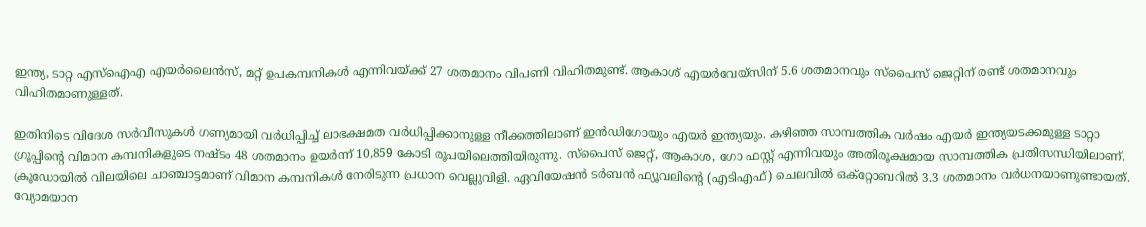ഇന്ത്യ, ടാറ്റ എസ്‌ഐഎ എയര്‍ലൈന്‍സ്, മറ്റ് ഉപകമ്പനികള്‍ എന്നിവയ്ക്ക് 27 ശതമാനം വിപണി വിഹിതമുണ്ട്. ആകാശ് എയര്‍വേയ്‌സിന് 5.6 ശതമാനവും സ്പൈസ് ജെറ്റിന് രണ്ട് ശതമാനവും വിഹിതമാണുള്ളത്.

ഇതിനിടെ വിദേശ സര്‍വീസുകള്‍ ഗണ്യമായി വർധിപ്പിച്ച് ലാഭക്ഷമത വർധിപ്പിക്കാനുള്ള നീക്കത്തിലാണ് ഇന്‍ഡിഗോയും എയര്‍ ഇന്ത്യയും. കഴിഞ്ഞ സാമ്പത്തിക വര്‍ഷം എയര്‍ ഇന്ത്യയടക്കമുള്ള ടാറ്റാ ഗ്രൂപ്പിന്‍റെ വിമാന കമ്പനികളുടെ നഷ്ടം 48 ശതമാനം ഉയര്‍ന്ന് 10,859 കോടി രൂപയിലെത്തിയിരുന്നു. സ്‌പൈസ് ജെറ്റ്, ആകാശ, ഗോ ഫസ്റ്റ് എന്നിവയും അതിരൂക്ഷമായ സാമ്പത്തിക പ്രതിസന്ധിയിലാണ്. ക്രൂഡോയില്‍ വിലയിലെ ചാഞ്ചാട്ടമാണ് വിമാന കമ്പനികള്‍ നേരിടുന്ന പ്രധാന വെല്ലുവിളി. ഏവിയേഷന്‍ ടര്‍ബന്‍ ഫ്യൂവലിന്‍റെ (എടിഎഫ്) ചെലവില്‍ ഒക്‌റ്റോബറില്‍ 3.3 ശതമാനം വർധനയാണുണ്ടായത്. വ്യോമയാന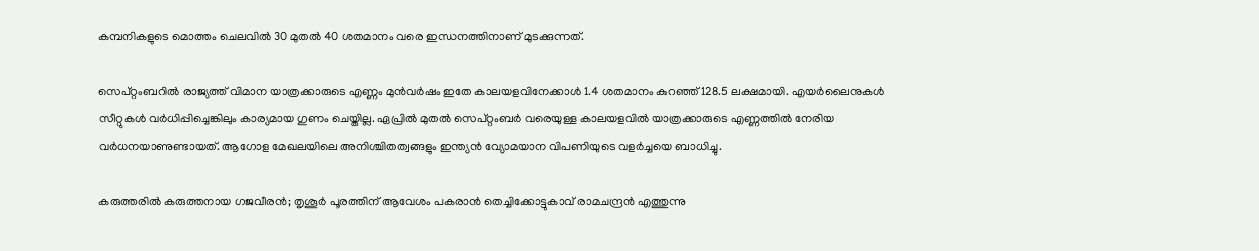കമ്പനികളുടെ മൊത്തം ചെലവില്‍ 30 മുതല്‍ 40 ശതമാനം വരെ ഇന്ധനത്തിനാണ് മുടക്കുന്നത്.

സെപ്റ്റംബറില്‍ രാജ്യത്ത് വിമാന യാത്രക്കാരുടെ എണ്ണം മുന്‍വര്‍ഷം ഇതേ കാലയളവിനേക്കാള്‍ 1.4 ശതമാനം കുറഞ്ഞ് 128.5 ലക്ഷമായി. എയര്‍ലൈനുകള്‍ സീറ്റുകള്‍ വർധിപ്പിച്ചെങ്കിലും കാര്യമായ ഗുണം ചെയ്തില്ല. ഏപ്രില്‍ മുതല്‍ സെപ്റ്റംബര്‍ വരെയുള്ള കാലയളവില്‍ യാത്രക്കാരുടെ എണ്ണത്തില്‍ നേരിയ വർധനയാണുണ്ടായത്. ആഗോള മേഖലയിലെ അനിശ്ചിതത്വങ്ങളും ഇന്ത്യന്‍ വ്യോമയാന വിപണിയുടെ വളര്‍ച്ചയെ ബാധിച്ചു.

കരുത്തരിൽ കരുത്തനായ ഗജവീരൻ; തൃശൂർ പൂരത്തിന് ആവേശം പകരാൻ തെച്ചിക്കോട്ടുകാവ് രാമചന്ദ്രൻ എത്തുന്നു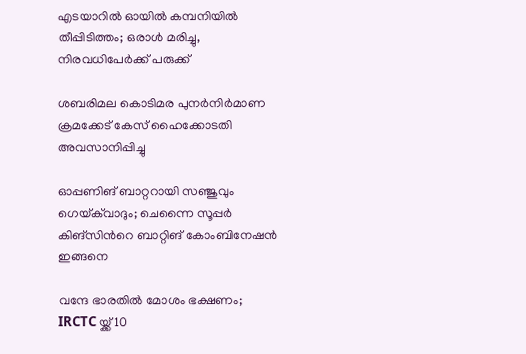എടയാറിൽ ഓയിൽ കമ്പനിയിൽ തീപ്പിടിത്തം; ഒരാൾ മരിച്ചു, നിരവധിപേർക്ക് പരുക്ക്

ശബരിമല കൊടിമര പുനർനിർമാണ ക്രമക്കേട് കേസ് ഹൈക്കോടതി അവസാനിപ്പിച്ചു

ഓപ്പണിങ് ബാറ്ററായി സഞ്ജുവും ഗെയ്‌ക്‌വാദും; ചെന്നൈ സൂപ്പർ കിങ്സിന്‍റെ ബാറ്റിങ് കോംബിനേഷൻ ഇങ്ങനെ

വന്ദേ ഭാരതിൽ മോശം ഭക്ഷണം; IRCTC യ്ക്ക് 10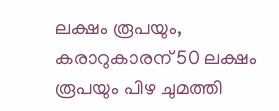ലക്ഷം രൂപയും, കരാറുകാരന് 50 ലക്ഷം രൂപയും പിഴ ചുമത്തി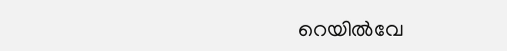റെയിൽവേ